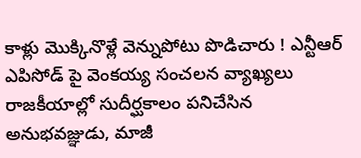కాళ్లు మొక్కినొళ్లే వెన్నుపోటు పొడిచారు ! ఎన్టీఆర్ ఎపిసోడ్ పై వెంకయ్య సంచలన వ్యాఖ్యలు
రాజకీయాల్లో సుదీర్ఘకాలం పనిచేసిన అనుభవజ్ఞుడు, మాజీ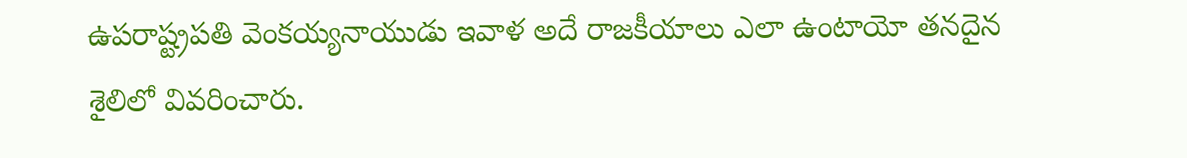ఉపరాష్ట్రపతి వెంకయ్యనాయుడు ఇవాళ అదే రాజకీయాలు ఎలా ఉంటాయో తనదైన శైలిలో వివరించారు.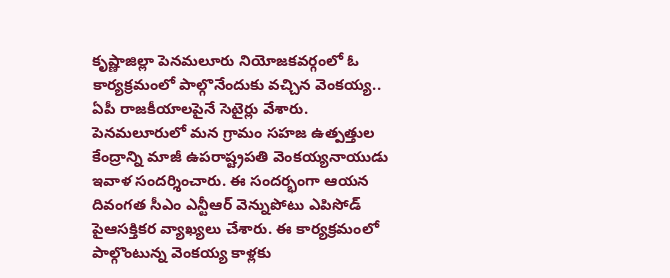కృష్ణాజిల్లా పెనమలూరు నియోజకవర్గంలో ఓ కార్యక్రమంలో పాల్గొనేందుకు వచ్చిన వెంకయ్య.. ఏపీ రాజకీయాలపైనే సెటైర్లు వేశారు.
పెనమలూరులో మన గ్రామం సహజ ఉత్పత్తుల కేంద్రాన్ని మాజీ ఉపరాష్ట్రపతి వెంకయ్యనాయుడు ఇవాళ సందర్శించారు. ఈ సందర్భంగా ఆయన దివంగత సీఎం ఎన్టీఆర్ వెన్నుపోటు ఎపిసోడ్ పైఆసక్తికర వ్యాఖ్యలు చేశారు. ఈ కార్యక్రమంలో పాల్గొంటున్న వెంకయ్య కాళ్లకు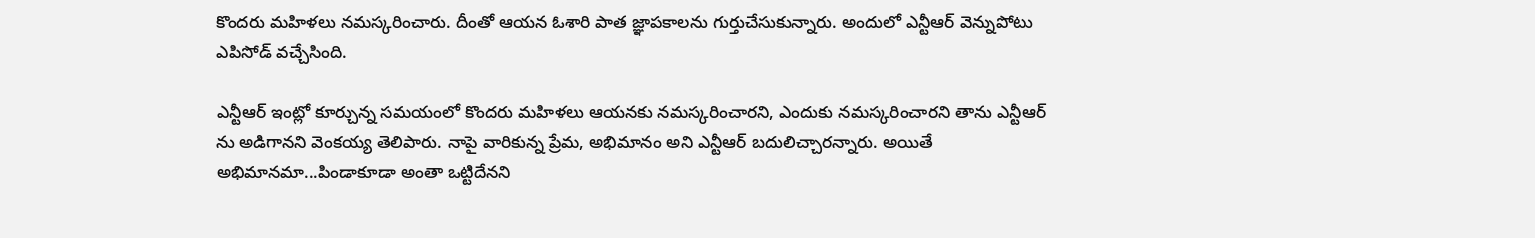కొందరు మహిళలు నమస్కరించారు. దీంతో ఆయన ఓశారి పాత జ్ఞాపకాలను గుర్తుచేసుకున్నారు. అందులో ఎన్టీఆర్ వెన్నుపోటు ఎపిసోడ్ వచ్చేసింది.

ఎన్టీఆర్ ఇంట్లో కూర్చున్న సమయంలో కొందరు మహిళలు ఆయనకు నమస్కరించారని, ఎందుకు నమస్కరించారని తాను ఎన్టీఆర్ ను అడిగానని వెంకయ్య తెలిపారు. నాపై వారికున్న ప్రేమ, అభిమానం అని ఎన్టీఆర్ బదులిచ్చారన్నారు. అయితే అభిమానమా...పిండాకూడా అంతా ఒట్టిదేనని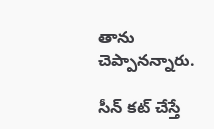తాను చెప్పానన్నారు.

సీన్ కట్ చేస్తే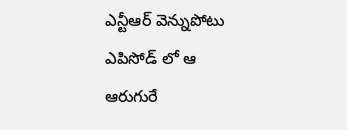ఎన్టీఆర్ వెన్నుపోటు ఎపిసోడ్ లో ఆ ఆరుగురే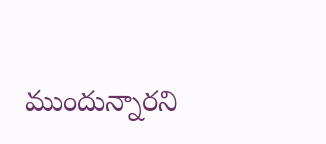ముందున్నారని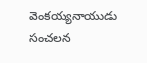వెంకయ్యనాయుడు సంచలన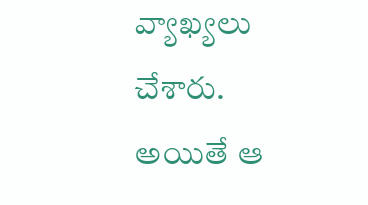వ్యాఖ్యలు చేశారు. అయితే ఆ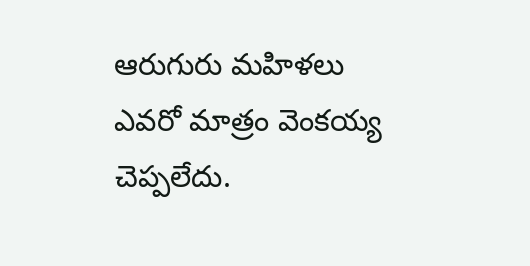ఆరుగురు మహిళలు ఎవరో మాత్రం వెంకయ్య చెప్పలేదు.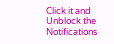Click it and Unblock the Notifications